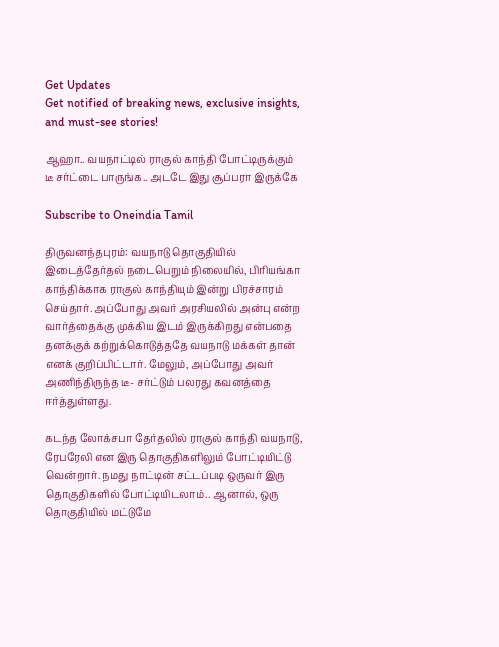Get Updates
Get notified of breaking news, exclusive insights, and must-see stories!

ஆஹா.. வயநாட்டில் ராகுல் காந்தி போட்டிருக்கும் டீ சர்ட்டை பாருங்க.. அடடே இது சூப்பரா இருக்கே

Subscribe to Oneindia Tamil

திருவனந்தபுரம்: வயநாடு தொகுதியில் இடைத்தேர்தல் நடைபெறும் நிலையில், பிரியங்கா காந்திக்காக ராகுல் காந்தியும் இன்று பிரச்சாரம் செய்தார். அப்போது அவர் அரசியலில் அன்பு என்ற வார்த்தைக்கு முக்கிய இடம் இருக்கிறது என்பதை தனக்குக் கற்றுக்கொடுத்ததே வயநாடு மக்கள் தான் எனக் குறிப்பிட்டார். மேலும், அப்போது அவர் அணிந்திருந்த டீ- சர்ட்டும் பலரது கவனத்தை ஈர்த்துள்ளது.

கடந்த லோக்சபா தேர்தலில் ராகுல் காந்தி வயநாடு, ரேபரேலி என இரு தொகுதிகளிலும் போட்டியிட்டு வென்றார். நமது நாட்டின் சட்டப்படி ஒருவர் இரு தொகுதிகளில் போட்டியிடலாம்.. ஆனால், ஒரு தொகுதியில் மட்டுமே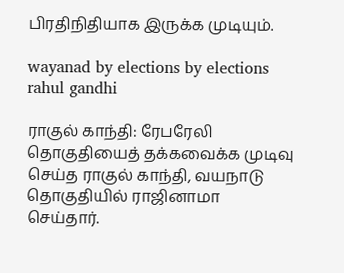பிரதிநிதியாக இருக்க முடியும்.

wayanad by elections by elections rahul gandhi

ராகுல் காந்தி: ரேபரேலி தொகுதியைத் தக்கவைக்க முடிவு செய்த ராகுல் காந்தி, வயநாடு தொகுதியில் ராஜினாமா செய்தார்.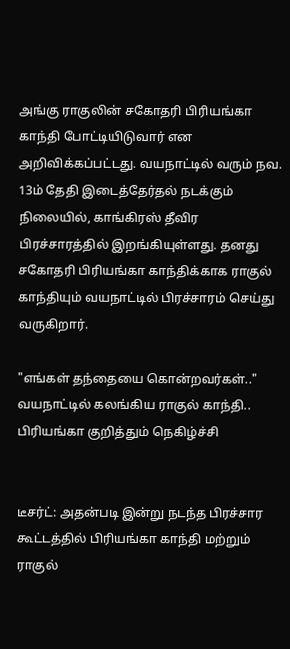அங்கு ராகுலின் சகோதரி பிரியங்கா காந்தி போட்டியிடுவார் என அறிவிக்கப்பட்டது. வயநாட்டில் வரும் நவ. 13ம் தேதி இடைத்தேர்தல் நடக்கும் நிலையில், காங்கிரஸ் தீவிர பிரச்சாரத்தில் இறங்கியுள்ளது. தனது சகோதரி பிரியங்கா காந்திக்காக ராகுல் காந்தியும் வயநாட்டில் பிரச்சாரம் செய்து வருகிறார்.

"எங்கள் தந்தையை கொன்றவர்கள்.." வயநாட்டில் கலங்கிய ராகுல் காந்தி.. பிரியங்கா குறித்தும் நெகிழ்ச்சி


டீசர்ட்: அதன்படி இன்று நடந்த பிரச்சார கூட்டத்தில் பிரியங்கா காந்தி மற்றும் ராகுல்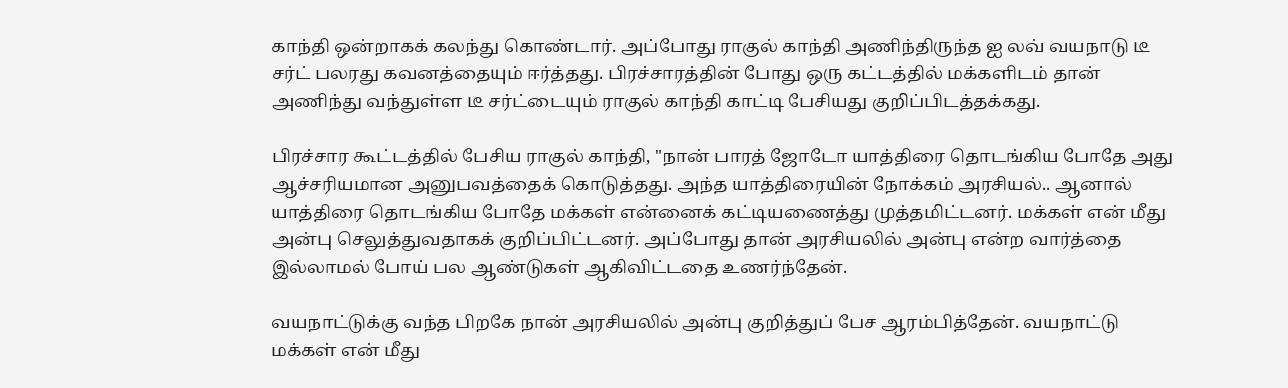காந்தி ஒன்றாகக் கலந்து கொண்டார். அப்போது ராகுல் காந்தி அணிந்திருந்த ஐ லவ் வயநாடு டீ சர்ட் பலரது கவனத்தையும் ஈர்த்தது. பிரச்சாரத்தின் போது ஒரு கட்டத்தில் மக்களிடம் தான் அணிந்து வந்துள்ள டீ சர்ட்டையும் ராகுல் காந்தி காட்டி பேசியது குறிப்பிடத்தக்கது.

பிரச்சார கூட்டத்தில் பேசிய ராகுல் காந்தி, "நான் பாரத் ஜோடோ யாத்திரை தொடங்கிய போதே அது ஆச்சரியமான அனுபவத்தைக் கொடுத்தது. அந்த யாத்திரையின் நோக்கம் அரசியல்.. ஆனால் யாத்திரை தொடங்கிய போதே மக்கள் என்னைக் கட்டியணைத்து முத்தமிட்டனர். மக்கள் என் மீது அன்பு செலுத்துவதாகக் குறிப்பிட்டனர். அப்போது தான் அரசியலில் அன்பு என்ற வார்த்தை இல்லாமல் போய் பல ஆண்டுகள் ஆகிவிட்டதை உணர்ந்தேன்.

வயநாட்டுக்கு வந்த பிறகே நான் அரசியலில் அன்பு குறித்துப் பேச ஆரம்பித்தேன். வயநாட்டு மக்கள் என் மீது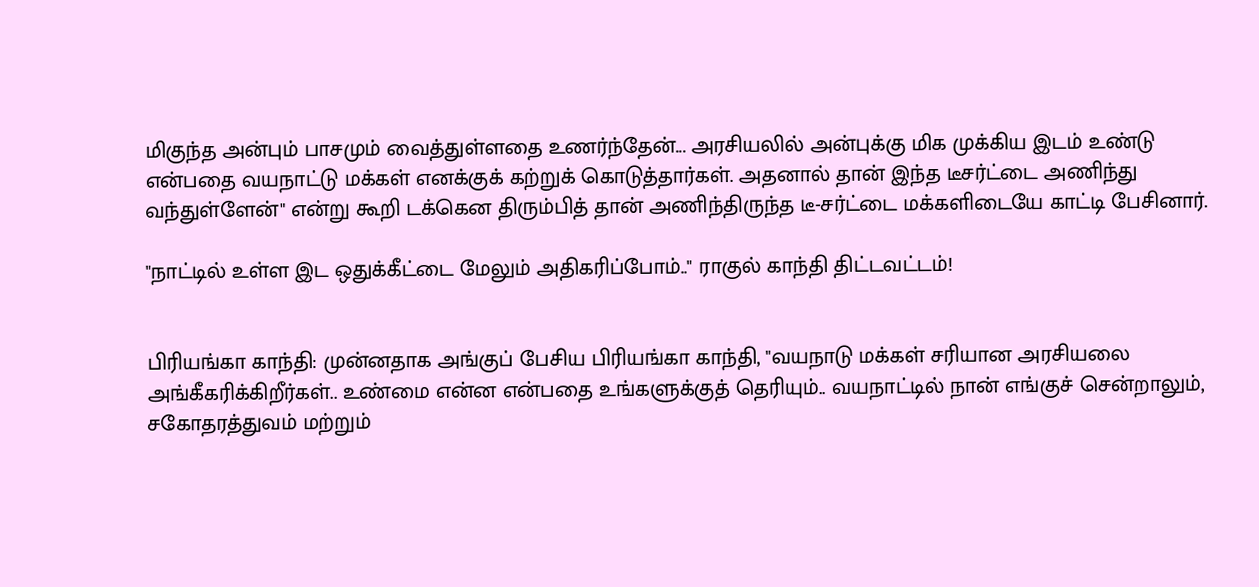மிகுந்த அன்பும் பாசமும் வைத்துள்ளதை உணர்ந்தேன்... அரசியலில் அன்புக்கு மிக முக்கிய இடம் உண்டு என்பதை வயநாட்டு மக்கள் எனக்குக் கற்றுக் கொடுத்தார்கள். அதனால் தான் இந்த டீசர்ட்டை அணிந்து வந்துள்ளேன்" என்று கூறி டக்கென திரும்பித் தான் அணிந்திருந்த டீ-சர்ட்டை மக்களிடையே காட்டி பேசினார்.

"நாட்டில் உள்ள இட ஒதுக்கீட்டை மேலும் அதிகரிப்போம்.." ராகுல் காந்தி திட்டவட்டம்!


பிரியங்கா காந்தி: முன்னதாக அங்குப் பேசிய பிரியங்கா காந்தி, "வயநாடு மக்கள் சரியான அரசியலை அங்கீகரிக்கிறீர்கள்.. உண்மை என்ன என்பதை உங்களுக்குத் தெரியும்.. வயநாட்டில் நான் எங்குச் சென்றாலும், சகோதரத்துவம் மற்றும்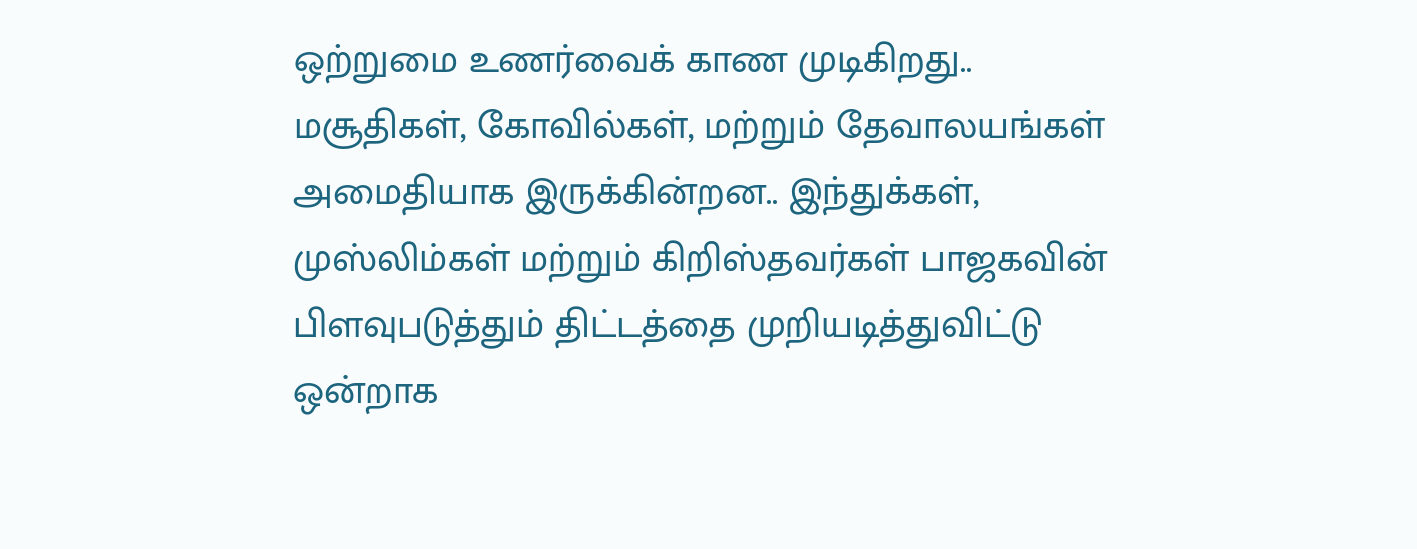ஒற்றுமை உணர்வைக் காண முடிகிறது.. மசூதிகள், கோவில்கள், மற்றும் தேவாலயங்கள் அமைதியாக இருக்கின்றன.. இந்துக்கள், முஸ்லிம்கள் மற்றும் கிறிஸ்தவர்கள் பாஜகவின் பிளவுபடுத்தும் திட்டத்தை முறியடித்துவிட்டு ஒன்றாக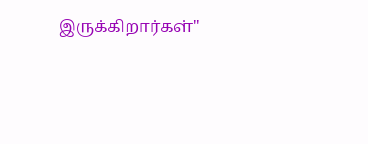இருக்கிறார்கள்"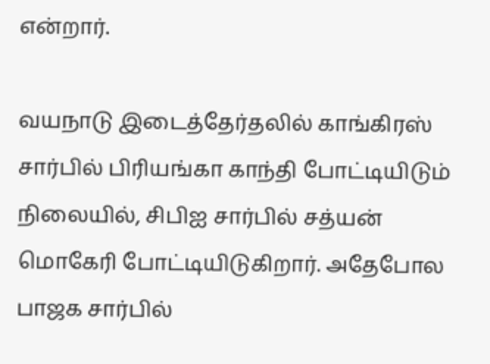என்றார்.

வயநாடு இடைத்தேர்தலில் காங்கிரஸ் சார்பில் பிரியங்கா காந்தி போட்டியிடும் நிலையில், சிபிஐ சார்பில் சத்யன் மொகேரி போட்டியிடுகிறார். அதேபோல பாஜக சார்பில்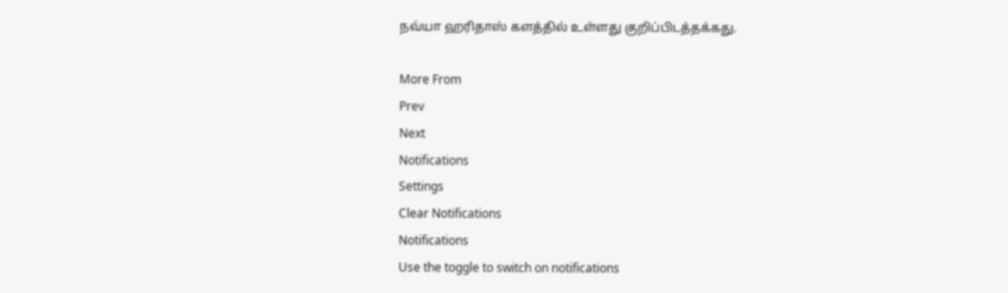நவ்யா ஹரிதாஸ் களத்தில் உள்ளது குறிப்பிடத்தக்கது.

More From
Prev
Next
Notifications
Settings
Clear Notifications
Notifications
Use the toggle to switch on notifications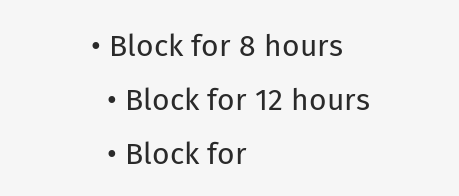• Block for 8 hours
  • Block for 12 hours
  • Block for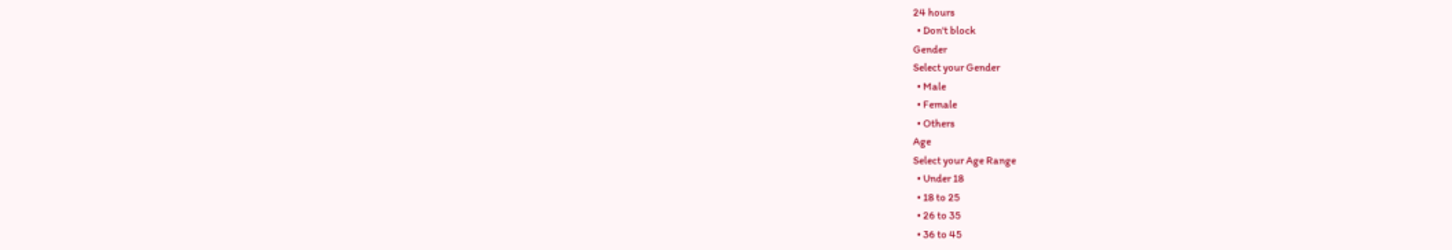24 hours
  • Don't block
Gender
Select your Gender
  • Male
  • Female
  • Others
Age
Select your Age Range
  • Under 18
  • 18 to 25
  • 26 to 35
  • 36 to 45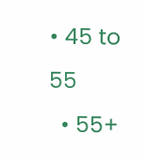• 45 to 55
  • 55+